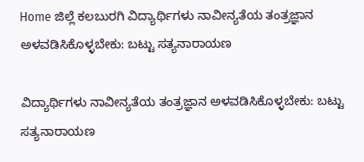Home ಜಿಲ್ಲೆ ಕಲಬುರಗಿ ವಿದ್ಯಾರ್ಥಿಗಳು ನಾವೀನ್ಯತೆಯ ತಂತ್ರಜ್ಞಾನ ಅಳವಡಿಸಿಕೊಳ್ಳಬೇಕು: ಬಟ್ಟು ಸತ್ಯನಾರಾಯಣ

ವಿದ್ಯಾರ್ಥಿಗಳು ನಾವೀನ್ಯತೆಯ ತಂತ್ರಜ್ಞಾನ ಅಳವಡಿಸಿಕೊಳ್ಳಬೇಕು: ಬಟ್ಟು ಸತ್ಯನಾರಾಯಣ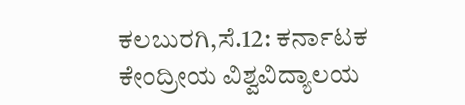ಕಲಬುರಗಿ,ಸೆ.12: ಕರ್ನಾಟಕ ಕೇಂದ್ರೀಯ ವಿಶ್ವವಿದ್ಯಾಲಯ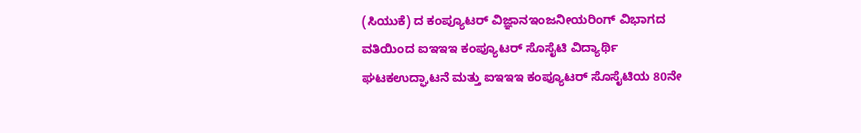(ಸಿಯುಕೆ) ದ ಕಂಪ್ಯೂಟರ್ ವಿಜ್ಞಾನಇಂಜನೀಯರಿಂಗ್ ವಿಭಾಗದ ವತಿಯಿಂದ ಐಇಇಇ ಕಂಪ್ಯೂಟರ್ ಸೊಸೈಟಿ ವಿದ್ಯಾರ್ಥಿ ಘಟಕಉದ್ಘಾಟನೆ ಮತ್ತು ಐಇಇಇ ಕಂಪ್ಯೂಟರ್ ಸೊಸೈಟಿಯ 80ನೇ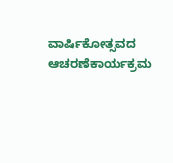ವಾರ್ಷಿಕೋತ್ಸವದ ಆಚರಣೆಕಾರ್ಯಕ್ರಮ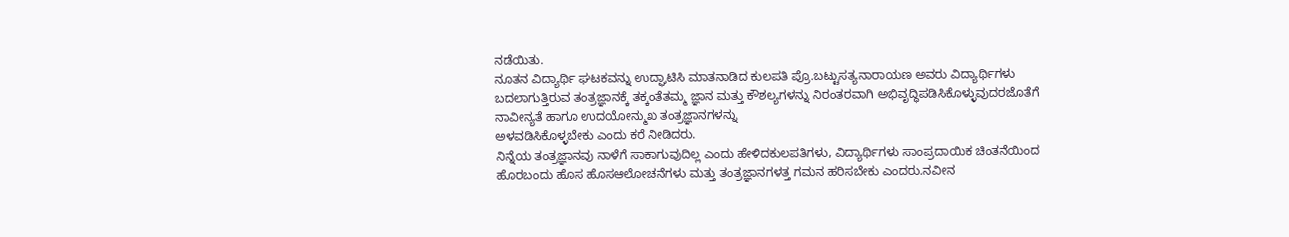ನಡೆಯಿತು.
ನೂತನ ವಿದ್ಯಾರ್ಥಿ ಘಟಕವನ್ನು ಉದ್ಘಾಟಿಸಿ ಮಾತನಾಡಿದ ಕುಲಪತಿ ಪ್ರೊ.ಬಟ್ಟುಸತ್ಯನಾರಾಯಣ ಅವರು ವಿದ್ಯಾರ್ಥಿಗಳು ಬದಲಾಗುತ್ತಿರುವ ತಂತ್ರಜ್ಞಾನಕ್ಕೆ ತಕ್ಕಂತೆತಮ್ಮ ಜ್ಞಾನ ಮತ್ತು ಕೌಶಲ್ಯಗಳನ್ನು ನಿರಂತರವಾಗಿ ಅಭಿವೃದ್ಧಿಪಡಿಸಿಕೊಳ್ಳುವುದರಜೊತೆಗೆ ನಾವೀನ್ಯತೆ ಹಾಗೂ ಉದಯೋನ್ಮುಖ ತಂತ್ರಜ್ಞಾನಗಳನ್ನು
ಅಳವಡಿಸಿಕೊಳ್ಳಬೇಕು ಎಂದು ಕರೆ ನೀಡಿದರು.
ನಿನ್ನೆಯ ತಂತ್ರಜ್ಞಾನವು ನಾಳೆಗೆ ಸಾಕಾಗುವುದಿಲ್ಲ ಎಂದು ಹೇಳಿದಕುಲಪತಿಗಳು, ವಿದ್ಯಾರ್ಥಿಗಳು ಸಾಂಪ್ರದಾಯಿಕ ಚಿಂತನೆಯಿಂದ ಹೊರಬಂದು ಹೊಸ ಹೊಸಆಲೋಚನೆಗಳು ಮತ್ತು ತಂತ್ರಜ್ಞಾನಗಳತ್ತ ಗಮನ ಹರಿಸಬೇಕು ಎಂದರು.ನವೀನ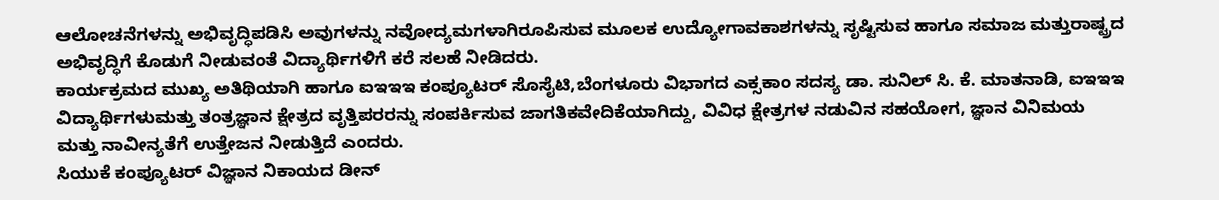ಆಲೋಚನೆಗಳನ್ನು ಅಭಿವೃದ್ಧಿಪಡಿಸಿ ಅವುಗಳನ್ನು ನವೋದ್ಯಮಗಳಾಗಿರೂಪಿಸುವ ಮೂಲಕ ಉದ್ಯೋಗಾವಕಾಶಗಳನ್ನು ಸೃಷ್ಟಿಸುವ ಹಾಗೂ ಸಮಾಜ ಮತ್ತುರಾಷ್ಟ್ರದ ಅಭಿವೃದ್ಧಿಗೆ ಕೊಡುಗೆ ನೀಡುವಂತೆ ವಿದ್ಯಾರ್ಥಿಗಳಿಗೆ ಕರೆ ಸಲಹೆ ನೀಡಿದರು.
ಕಾರ್ಯಕ್ರಮದ ಮುಖ್ಯ ಅತಿಥಿಯಾಗಿ ಹಾಗೂ ಐಇಇಇ ಕಂಪ್ಯೂಟರ್ ಸೊಸೈಟಿ,ಬೆಂಗಳೂರು ವಿಭಾಗದ ಎಕ್ಸಕಾಂ ಸದಸ್ಯ ಡಾ. ಸುನಿಲ್ ಸಿ. ಕೆ. ಮಾತನಾಡಿ, ಐಇಇಇ ವಿದ್ಯಾರ್ಥಿಗಳುಮತ್ತು ತಂತ್ರಜ್ಞಾನ ಕ್ಷೇತ್ರದ ವೃತ್ತಿಪರರನ್ನು ಸಂಪರ್ಕಿಸುವ ಜಾಗತಿಕವೇದಿಕೆಯಾಗಿದ್ದು, ವಿವಿಧ ಕ್ಷೇತ್ರಗಳ ನಡುವಿನ ಸಹಯೋಗ, ಜ್ಞಾನ ವಿನಿಮಯ
ಮತ್ತು ನಾವೀನ್ಯತೆಗೆ ಉತ್ತೇಜನ ನೀಡುತ್ತಿದೆ ಎಂದರು.
ಸಿಯುಕೆ ಕಂಪ್ಯೂಟರ್ ವಿಜ್ಞಾನ ನಿಕಾಯದ ಡೀನ್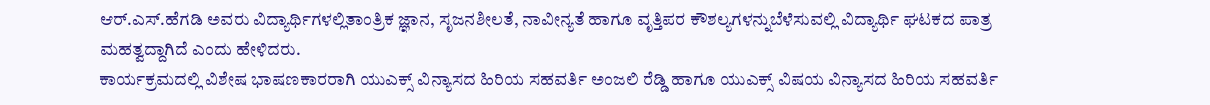ಆರ್.ಎಸ್.ಹೆಗಡಿ ಅವರು ವಿದ್ಯಾರ್ಥಿಗಳಲ್ಲಿತಾಂತ್ರಿಕ ಜ್ಞಾನ, ಸೃಜನಶೀಲತೆ, ನಾವೀನ್ಯತೆ ಹಾಗೂ ವೃತ್ತಿಪರ ಕೌಶಲ್ಯಗಳನ್ನುಬೆಳೆಸುವಲ್ಲಿ ವಿದ್ಯಾರ್ಥಿ ಘಟಕದ ಪಾತ್ರ ಮಹತ್ವದ್ದಾಗಿದೆ ಎಂದು ಹೇಳಿದರು.
ಕಾರ್ಯಕ್ರಮದಲ್ಲಿ ವಿಶೇಷ ಭಾಷಣಕಾರರಾಗಿ ಯುಎಕ್ಸ್ ವಿನ್ಯಾಸದ ಹಿರಿಯ ಸಹವರ್ತಿ ಅಂಜಲಿ ರೆಡ್ಡಿ ಹಾಗೂ ಯುಎಕ್ಸ್ ವಿಷಯ ವಿನ್ಯಾಸದ ಹಿರಿಯ ಸಹವರ್ತಿ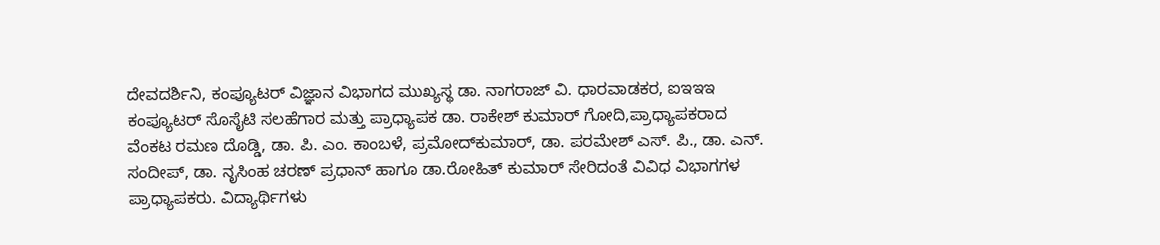ದೇವದರ್ಶಿನಿ, ಕಂಪ್ಯೂಟರ್ ವಿಜ್ಞಾನ ವಿಭಾಗದ ಮುಖ್ಯಸ್ಥ ಡಾ. ನಾಗರಾಜ್ ವಿ. ಧಾರವಾಡಕರ, ಐಇಇಇ ಕಂಪ್ಯೂಟರ್ ಸೊಸೈಟಿ ಸಲಹೆಗಾರ ಮತ್ತು ಪ್ರಾಧ್ಯಾಪಕ ಡಾ. ರಾಕೇಶ್ ಕುಮಾರ್ ಗೋದಿ,ಪ್ರಾಧ್ಯಾಪಕರಾದ ವೆಂಕಟ ರಮಣ ದೊಡ್ಡಿ, ಡಾ. ಪಿ. ಎಂ. ಕಾಂಬಳೆ, ಪ್ರಮೋದ್‍ಕುಮಾರ್, ಡಾ. ಪರಮೇಶ್ ಎಸ್. ಪಿ., ಡಾ. ಎನ್. ಸಂದೀಪ್, ಡಾ. ನೃಸಿಂಹ ಚರಣ್ ಪ್ರಧಾನ್ ಹಾಗೂ ಡಾ.ರೋಹಿತ್ ಕುಮಾರ್ ಸೇರಿದಂತೆ ವಿವಿಧ ವಿಭಾಗಗಳ ಪ್ರಾಧ್ಯಾಪಕರು. ವಿದ್ಯಾರ್ಥಿಗಳು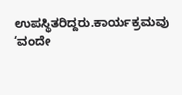ಉಪಸ್ಥಿತರಿದ್ದರು.ಕಾರ್ಯಕ್ರಮವು ‘ವಂದೇ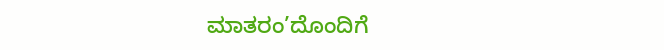ಮಾತರಂ’ದೊಂದಿಗೆ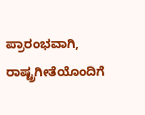ಪ್ರಾರಂಭವಾಗಿ, ರಾಷ್ಟ್ರಗೀತೆಯೊಂದಿಗೆ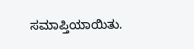ಸಮಾಪ್ತಿಯಾಯಿತು.